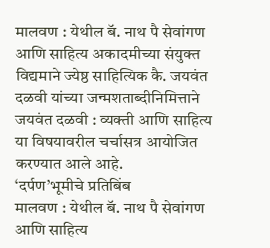मालवण : येथील बॅ. नाथ पै सेवांगण आणि साहित्य अकादमीच्या संयुक्त विद्यमाने ज्येष्ठ साहित्यिक कै. जयवंत दळवी यांच्या जन्मशताब्दीनिमित्ताने जयवंत दळवी : व्यक्ती आणि साहित्य या विषयावरील चर्चासत्र आयोजित करण्यात आले आहे.
‘दर्पण’भूमीचे प्रतिबिंब
मालवण : येथील बॅ. नाथ पै सेवांगण आणि साहित्य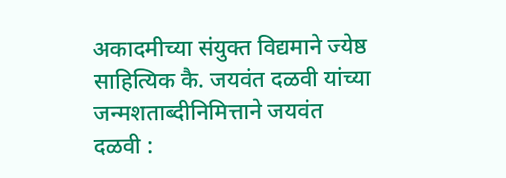अकादमीच्या संयुक्त विद्यमाने ज्येष्ठ साहित्यिक कै. जयवंत दळवी यांच्या जन्मशताब्दीनिमित्ताने जयवंत दळवी :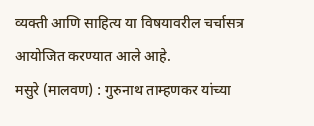व्यक्ती आणि साहित्य या विषयावरील चर्चासत्र आयोजित करण्यात आले आहे.
मसुरे (मालवण) : गुरुनाथ ताम्हणकर यांच्या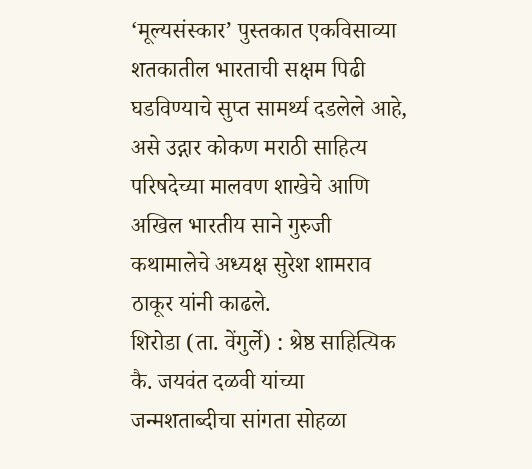‘मूल्यसंस्कार’ पुस्तकात एकविसाव्या शतकातील भारताची सक्षम पिढी घडविण्याचे सुप्त सामर्थ्य दडलेले आहे, असे उद्गार कोकण मराठी साहित्य परिषदेच्या मालवण शाखेचे आणि अखिल भारतीय साने गुरुजी कथामालेचे अध्यक्ष सुरेश शामराव ठाकूर यांनी काढले.
शिरोडा (ता. वेंगुर्ले) : श्रेष्ठ साहित्यिक कै. जयवंत दळवी यांच्या जन्मशताब्दीचा सांगता सोहळा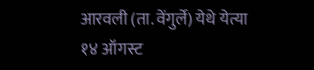आरवली (ता. वेंगुर्ले) येथे येत्या १४ ऑगस्ट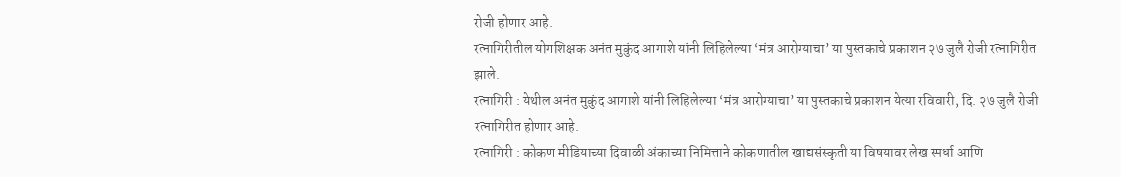रोजी होणार आहे.
रत्नागिरीतील योगशिक्षक अनंत मुकुंद आगाशे यांनी लिहिलेल्या ‘मंत्र आरोग्याचा’ या पुस्तकाचे प्रकाशन २७ जुलै रोजी रत्नागिरीत झाले.
रत्नागिरी : येथील अनंत मुकुंद आगाशे यांनी लिहिलेल्या ‘मंत्र आरोग्याचा’ या पुस्तकाचे प्रकाशन येत्या रविवारी, दि. २७ जुलै रोजी रत्नागिरीत होणार आहे.
रत्नागिरी : कोकण मीडियाच्या दिवाळी अंकाच्या निमित्ताने कोकणातील खाद्यसंस्कृती या विषयावर लेख स्पर्धा आणि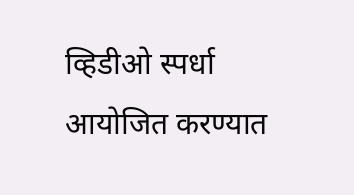व्हिडीओ स्पर्धा आयोजित करण्यात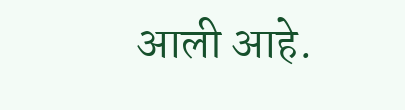आली आहे.